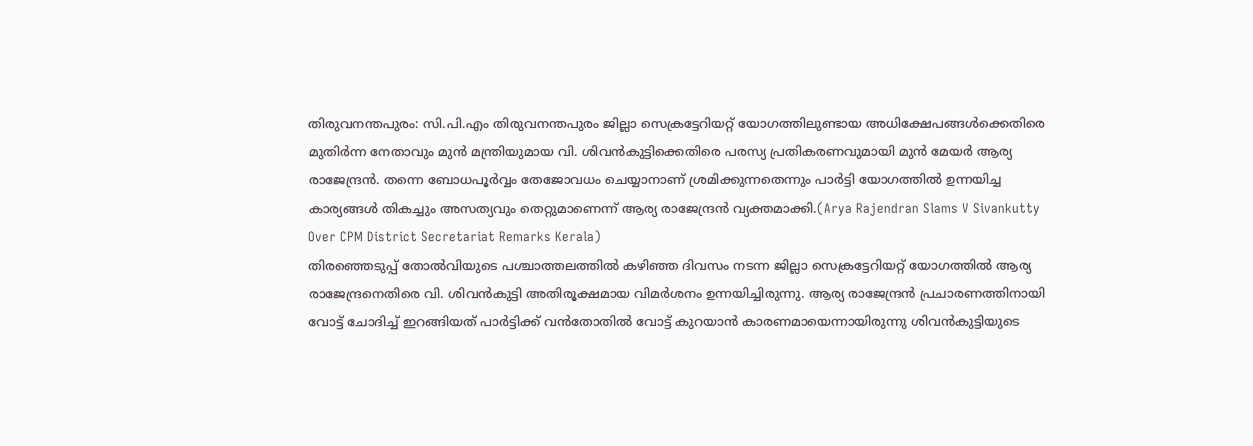തിരുവനന്തപുരം: സി.പി.എം തിരുവനന്തപുരം ജില്ലാ സെക്രട്ടേറിയറ്റ് യോഗത്തിലുണ്ടായ അധിക്ഷേപങ്ങൾക്കെതിരെ മുതിർന്ന നേതാവും മുൻ മന്ത്രിയുമായ വി. ശിവൻകുട്ടിക്കെതിരെ പരസ്യ പ്രതികരണവുമായി മുൻ മേയർ ആര്യ രാജേന്ദ്രൻ. തന്നെ ബോധപൂർവ്വം തേജോവധം ചെയ്യാനാണ് ശ്രമിക്കുന്നതെന്നും പാർട്ടി യോഗത്തിൽ ഉന്നയിച്ച കാര്യങ്ങൾ തികച്ചും അസത്യവും തെറ്റുമാണെന്ന് ആര്യ രാജേന്ദ്രൻ വ്യക്തമാക്കി.(Arya Rajendran Slams V Sivankutty Over CPM District Secretariat Remarks Kerala)
തിരഞ്ഞെടുപ്പ് തോൽവിയുടെ പശ്ചാത്തലത്തിൽ കഴിഞ്ഞ ദിവസം നടന്ന ജില്ലാ സെക്രട്ടേറിയറ്റ് യോഗത്തിൽ ആര്യ രാജേന്ദ്രനെതിരെ വി. ശിവൻകുട്ടി അതിരൂക്ഷമായ വിമർശനം ഉന്നയിച്ചിരുന്നു. ആര്യ രാജേന്ദ്രൻ പ്രചാരണത്തിനായി വോട്ട് ചോദിച്ച് ഇറങ്ങിയത് പാർട്ടിക്ക് വൻതോതിൽ വോട്ട് കുറയാൻ കാരണമായെന്നായിരുന്നു ശിവൻകുട്ടിയുടെ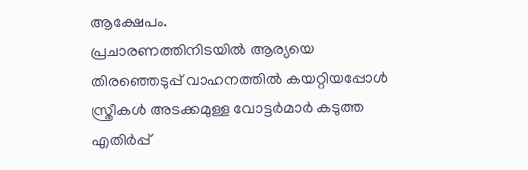ആക്ഷേപം.
പ്രചാരണത്തിനിടയിൽ ആര്യയെ തിരഞ്ഞെടുപ്പ് വാഹനത്തിൽ കയറ്റിയപ്പോൾ സ്ത്രീകൾ അടക്കമുള്ള വോട്ടർമാർ കടുത്ത എതിർപ്പ്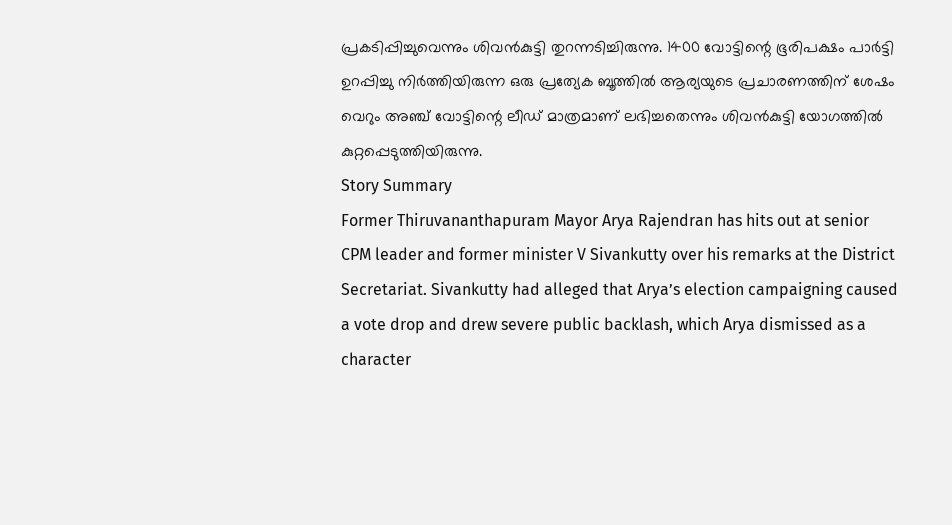പ്രകടിപ്പിച്ചുവെന്നും ശിവൻകുട്ടി തുറന്നടിച്ചിരുന്നു. 1400 വോട്ടിന്റെ ഭൂരിപക്ഷം പാർട്ടി ഉറപ്പിച്ചു നിർത്തിയിരുന്ന ഒരു പ്രത്യേക ബൂത്തിൽ ആര്യയുടെ പ്രചാരണത്തിന് ശേഷം വെറും അഞ്ച് വോട്ടിന്റെ ലീഡ് മാത്രമാണ് ലഭിച്ചതെന്നും ശിവൻകുട്ടി യോഗത്തിൽ കുറ്റപ്പെടുത്തിയിരുന്നു.
Story Summary
Former Thiruvananthapuram Mayor Arya Rajendran has hits out at senior CPM leader and former minister V Sivankutty over his remarks at the District Secretariat. Sivankutty had alleged that Arya’s election campaigning caused a vote drop and drew severe public backlash, which Arya dismissed as a character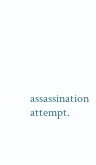assassination attempt.